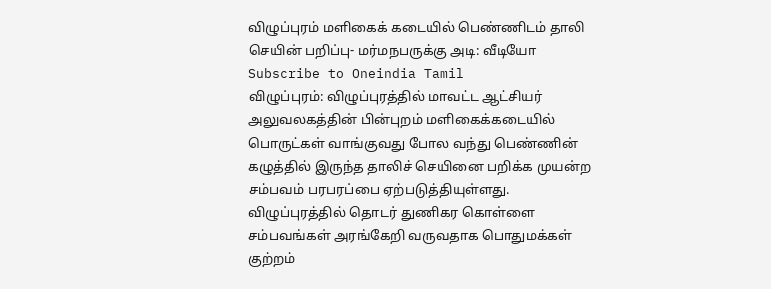விழுப்புரம் மளிகைக் கடையில் பெண்ணிடம் தாலி செயின் பறிப்பு- மர்மநபருக்கு அடி: வீடியோ
Subscribe to Oneindia Tamil
விழுப்புரம்: விழுப்புரத்தில் மாவட்ட ஆட்சியர் அலுவலகத்தின் பின்புறம் மளிகைக்கடையில் பொருட்கள் வாங்குவது போல வந்து பெண்ணின் கழுத்தில் இருந்த தாலிச் செயினை பறிக்க முயன்ற சம்பவம் பரபரப்பை ஏற்படுத்தியுள்ளது. விழுப்புரத்தில் தொடர் துணிகர கொள்ளை சம்பவங்கள் அரங்கேறி வருவதாக பொதுமக்கள் குற்றம்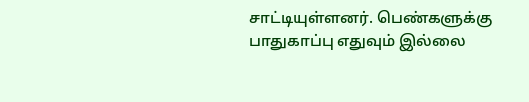சாட்டியுள்ளனர். பெண்களுக்கு பாதுகாப்பு எதுவும் இல்லை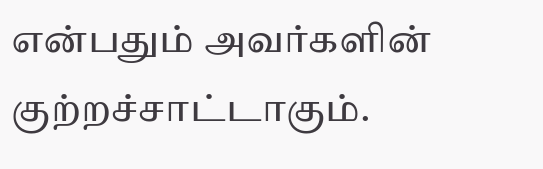என்பதும் அவர்களின் குற்றச்சாட்டாகும்.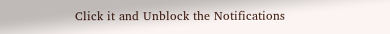Click it and Unblock the Notifications